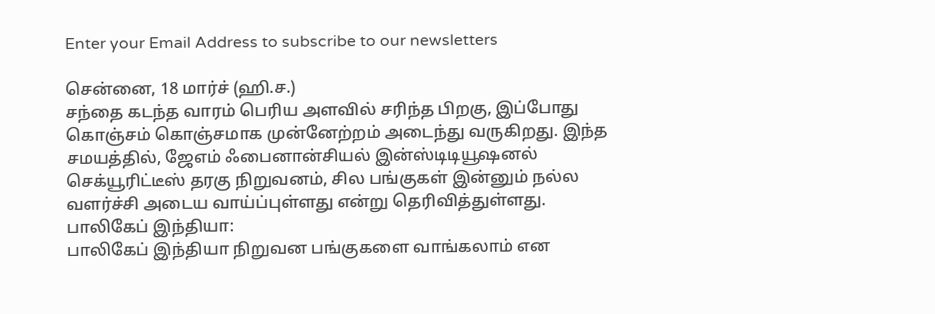Enter your Email Address to subscribe to our newsletters

சென்னை, 18 மார்ச் (ஹி.ச.)
சந்தை கடந்த வாரம் பெரிய அளவில் சரிந்த பிறகு, இப்போது கொஞ்சம் கொஞ்சமாக முன்னேற்றம் அடைந்து வருகிறது. இந்த சமயத்தில், ஜேஎம் ஃபைனான்சியல் இன்ஸ்டிடியூஷனல் செக்யூரிட்டீஸ் தரகு நிறுவனம், சில பங்குகள் இன்னும் நல்ல வளர்ச்சி அடைய வாய்ப்புள்ளது என்று தெரிவித்துள்ளது.
பாலிகேப் இந்தியா:
பாலிகேப் இந்தியா நிறுவன பங்குகளை வாங்கலாம் என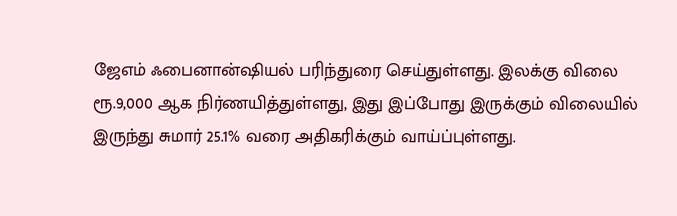ஜேஎம் ஃபைனான்ஷியல் பரிந்துரை செய்துள்ளது. இலக்கு விலை ரூ.9,000 ஆக நிர்ணயித்துள்ளது, இது இப்போது இருக்கும் விலையில் இருந்து சுமார் 25.1% வரை அதிகரிக்கும் வாய்ப்புள்ளது.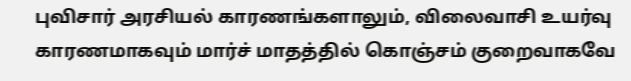புவிசார் அரசியல் காரணங்களாலும், விலைவாசி உயர்வு காரணமாகவும் மார்ச் மாதத்தில் கொஞ்சம் குறைவாகவே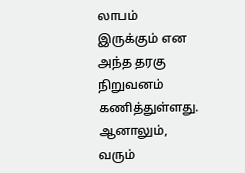லாபம் இருக்கும் என அந்த தரகு நிறுவனம் கணித்துள்ளது. ஆனாலும், வரும்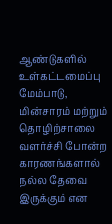ஆண்டுகளில் உள்கட்டமைப்பு மேம்பாடு, மின்சாரம் மற்றும் தொழிற்சாலை வளர்ச்சி போன்ற காரணங்களால் நல்ல தேவை இருக்கும் என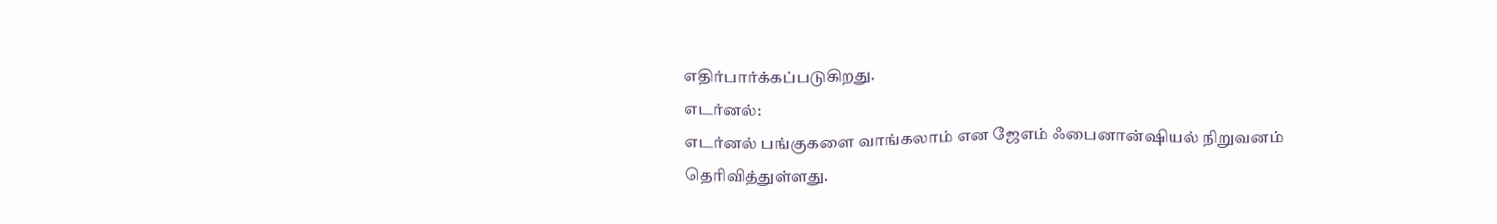எதிர்பார்க்கப்படுகிறது.
எடர்னல்:
எடர்னல் பங்குகளை வாங்கலாம் என ஜேஎம் ஃபைனான்ஷியல் நிறுவனம் தெரிவித்துள்ளது.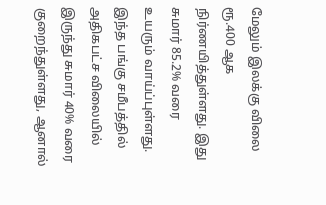மேலும் இலக்கு விலை ரூ.400 ஆக நிர்ணயித்துள்ளது. இது சுமார் 85.2% வரை உயரும் வாய்ப்புள்ளது. இந்த பங்கு சமீபத்தில் அதிகபட்ச விலையில் இருந்து சுமார் 40% வரை குறைந்துள்ளது, ஆனால்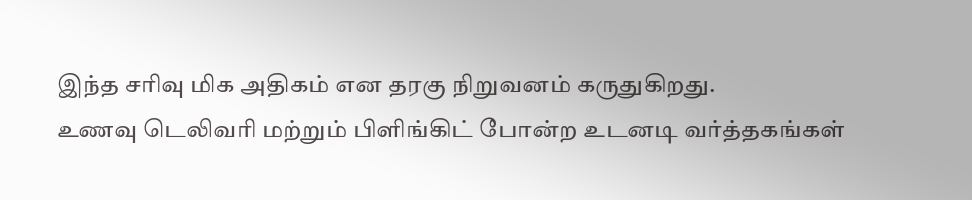இந்த சரிவு மிக அதிகம் என தரகு நிறுவனம் கருதுகிறது.
உணவு டெலிவரி மற்றும் பிளிங்கிட் போன்ற உடனடி வர்த்தகங்கள்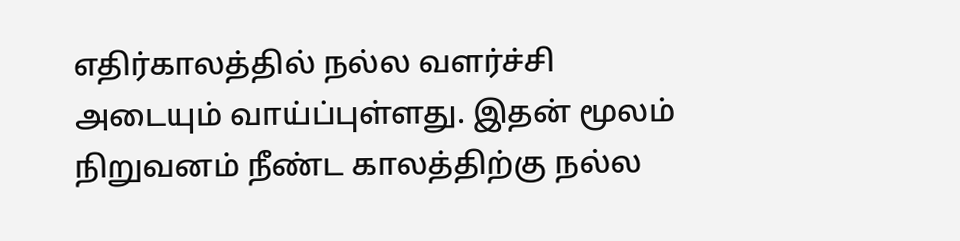எதிர்காலத்தில் நல்ல வளர்ச்சி அடையும் வாய்ப்புள்ளது. இதன் மூலம் நிறுவனம் நீண்ட காலத்திற்கு நல்ல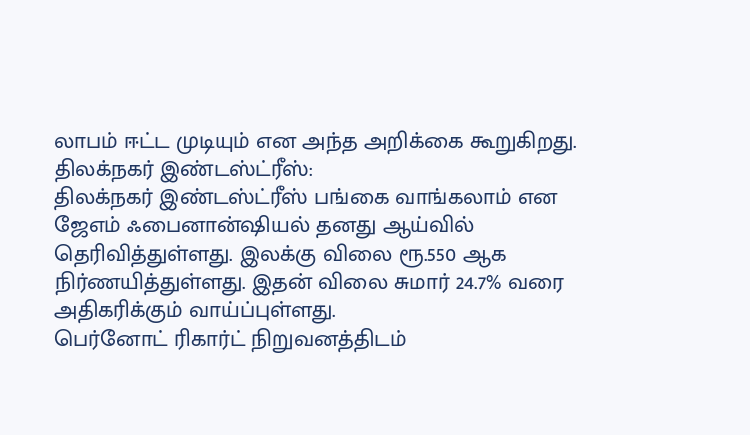லாபம் ஈட்ட முடியும் என அந்த அறிக்கை கூறுகிறது.
திலக்நகர் இண்டஸ்ட்ரீஸ்:
திலக்நகர் இண்டஸ்ட்ரீஸ் பங்கை வாங்கலாம் என ஜேஎம் ஃபைனான்ஷியல் தனது ஆய்வில் தெரிவித்துள்ளது. இலக்கு விலை ரூ.550 ஆக நிர்ணயித்துள்ளது. இதன் விலை சுமார் 24.7% வரை அதிகரிக்கும் வாய்ப்புள்ளது.
பெர்னோட் ரிகார்ட் நிறுவனத்திடம்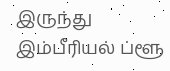இருந்து இம்பீரியல் ப்ளூ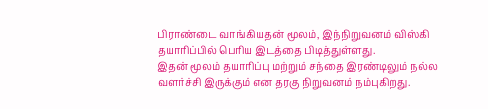பிராண்டை வாங்கியதன் மூலம், இந்நிறுவனம் விஸ்கி தயாரிப்பில் பெரிய இடத்தை பிடித்துள்ளது.
இதன் மூலம் தயாரிப்பு மற்றும் சந்தை இரண்டிலும் நல்ல வளர்ச்சி இருக்கும் என தரகு நிறுவனம் நம்புகிறது.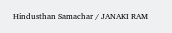Hindusthan Samachar / JANAKI RAM